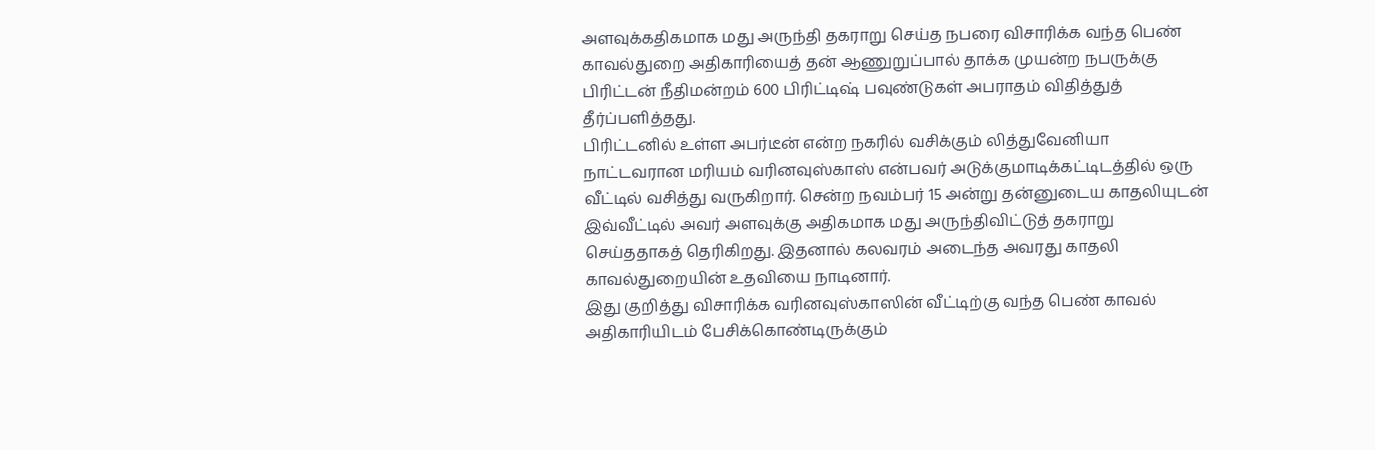அளவுக்கதிகமாக மது அருந்தி தகராறு செய்த நபரை விசாரிக்க வந்த பெண் காவல்துறை அதிகாரியைத் தன் ஆணுறுப்பால் தாக்க முயன்ற நபருக்கு பிரிட்டன் நீதிமன்றம் 600 பிரிட்டிஷ் பவுண்டுகள் அபராதம் விதித்துத் தீர்ப்பளித்தது.
பிரிட்டனில் உள்ள அபர்டீன் என்ற நகரில் வசிக்கும் லித்துவேனியா நாட்டவரான மரியம் வரினவுஸ்காஸ் என்பவர் அடுக்குமாடிக்கட்டிடத்தில் ஒரு வீட்டில் வசித்து வருகிறார். சென்ற நவம்பர் 15 அன்று தன்னுடைய காதலியுடன் இவ்வீட்டில் அவர் அளவுக்கு அதிகமாக மது அருந்திவிட்டுத் தகராறு செய்ததாகத் தெரிகிறது. இதனால் கலவரம் அடைந்த அவரது காதலி காவல்துறையின் உதவியை நாடினார்.
இது குறித்து விசாரிக்க வரினவுஸ்காஸின் வீட்டிற்கு வந்த பெண் காவல் அதிகாரியிடம் பேசிக்கொண்டிருக்கும்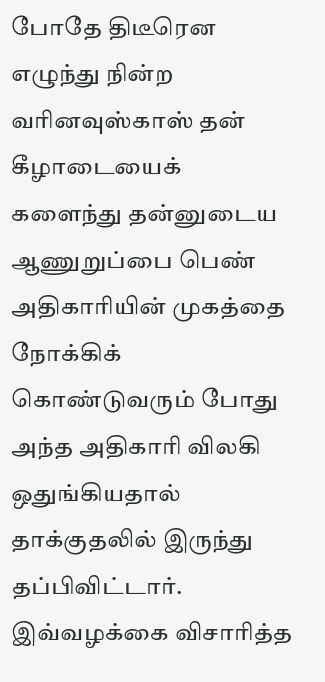போதே திடீரென எழுந்து நின்ற வரினவுஸ்காஸ் தன் கீழாடையைக் களைந்து தன்னுடைய ஆணுறுப்பை பெண் அதிகாரியின் முகத்தை நோக்கிக் கொண்டுவரும் போது அந்த அதிகாரி விலகி ஒதுங்கியதால் தாக்குதலில் இருந்து தப்பிவிட்டார்.
இவ்வழக்கை விசாரித்த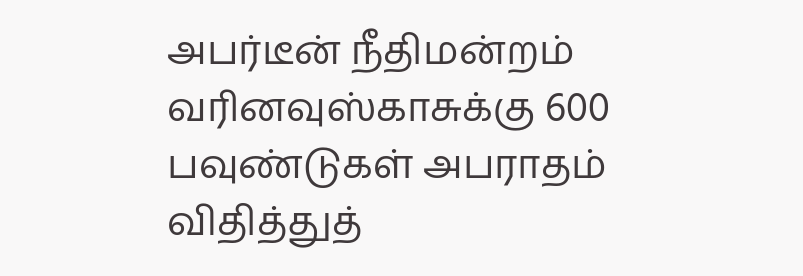அபர்டீன் நீதிமன்றம் வரினவுஸ்காசுக்கு 600 பவுண்டுகள் அபராதம் விதித்துத்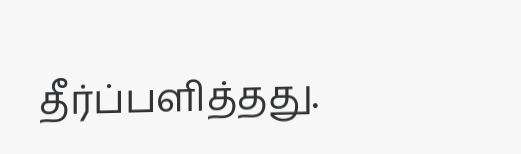தீர்ப்பளித்தது.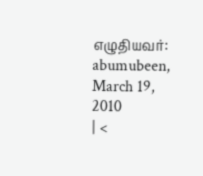எழுதியவர்: abumubeen, March 19, 2010
| <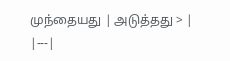முந்தையது | அடுத்தது > |
|---|